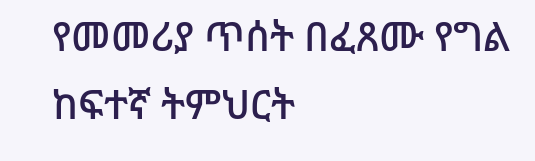የመመሪያ ጥሰት በፈጸሙ የግል ከፍተኛ ትምህርት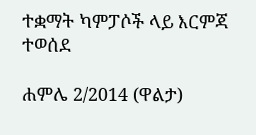ተቋማት ካምፓሶች ላይ እርምጃ ተወሰደ

ሐምሌ 2/2014 (ዋልታ)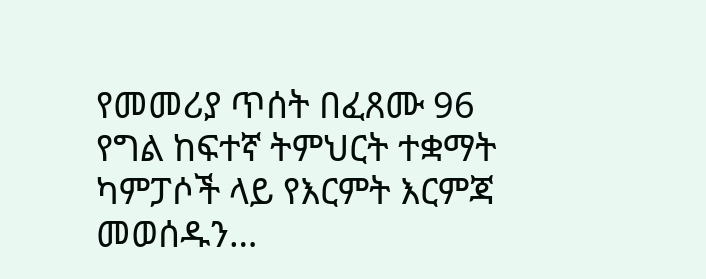የመመሪያ ጥሰት በፈጸሙ 96 የግል ከፍተኛ ትምህርት ተቋማት ካምፓሶች ላይ የእርምት እርምጃ መወሰዱን…